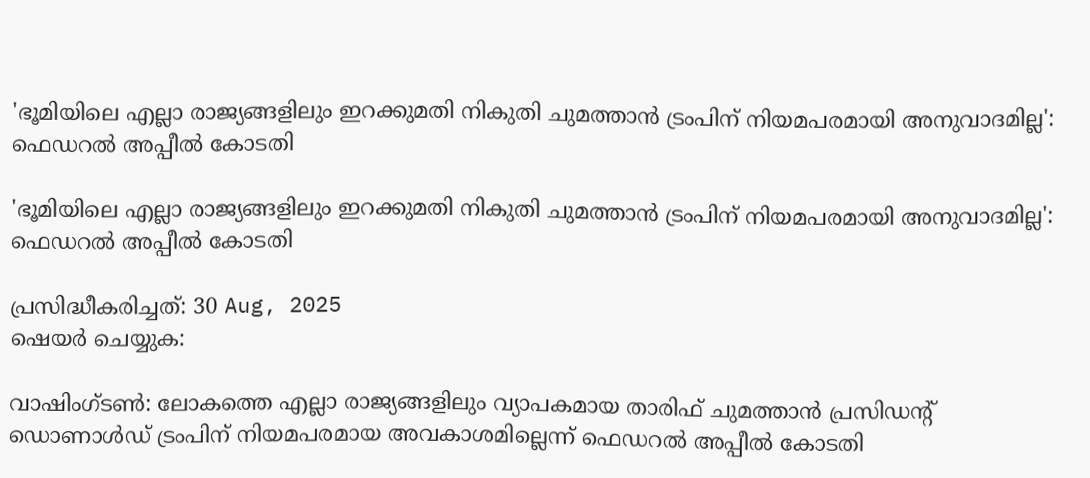'ഭൂമിയിലെ എല്ലാ രാജ്യങ്ങളിലും ഇറക്കുമതി നികുതി ചുമത്താന്‍ ട്രംപിന് നിയമപരമായി അനുവാദമില്ല': ഫെഡറല്‍ അപ്പീല്‍ കോടതി

'ഭൂമിയിലെ എല്ലാ രാജ്യങ്ങളിലും ഇറക്കുമതി നികുതി ചുമത്താന്‍ ട്രംപിന് നിയമപരമായി അനുവാദമില്ല': ഫെഡറല്‍ അപ്പീല്‍ കോടതി

പ്രസിദ്ധീകരിച്ചത്: 30 Aug, 2025
ഷെയർ ചെയ്യുക:

വാഷിംഗ്ടണ്‍: ലോകത്തെ എല്ലാ രാജ്യങ്ങളിലും വ്യാപകമായ താരിഫ് ചുമത്താന്‍ പ്രസിഡന്റ് ഡൊണാള്‍ഡ് ട്രംപിന് നിയമപരമായ അവകാശമില്ലെന്ന് ഫെഡറല്‍ അപ്പീല്‍ കോടതി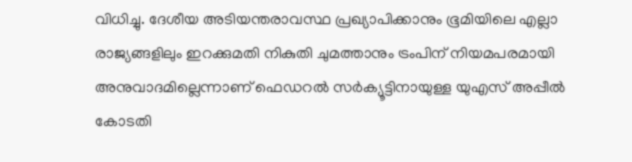വിധിച്ചു. ദേശീയ അടിയന്തരാവസ്ഥ പ്രഖ്യാപിക്കാനും ഭൂമിയിലെ എല്ലാ രാജ്യങ്ങളിലും ഇറക്കുമതി നികുതി ചുമത്താനും ട്രംപിന് നിയമപരമായി അനുവാദമില്ലെന്നാണ് ഫെഡറല്‍ സര്‍ക്യൂട്ടിനായുള്ള യുഎസ് അപ്പീല്‍ കോടതി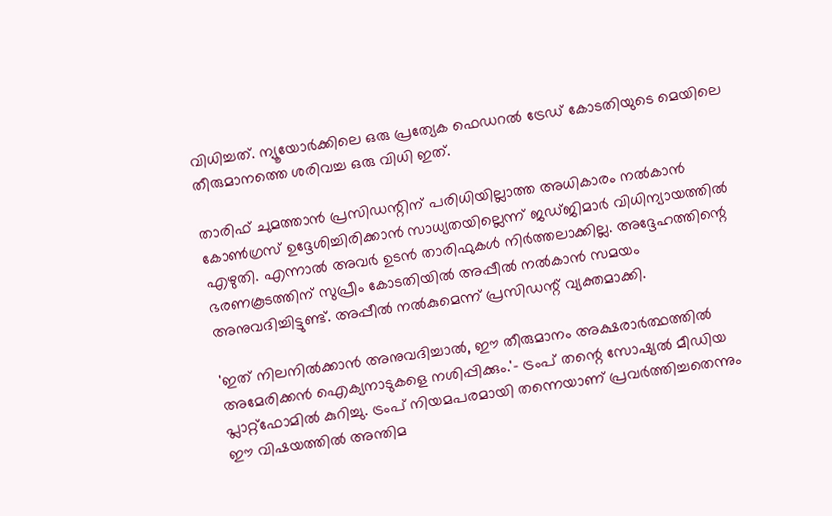വിധിച്ചത്. ന്യൂയോര്‍ക്കിലെ ഒരു പ്രത്യേക ഫെഡറല്‍ ട്രേഡ് കോടതിയുടെ മെയിലെ തീരുമാനത്തെ ശരിവച്ച ഒരു വിധി ഇത്.

താരിഫ് ചുമത്താന്‍ പ്രസിഡന്റിന് പരിധിയില്ലാത്ത അധികാരം നല്‍കാന്‍ കോണ്‍ഗ്രസ് ഉദ്ദേശിച്ചിരിക്കാന്‍ സാധ്യതയില്ലെന്ന് ജഡ്ജിമാര്‍ വിധിന്യായത്തില്‍ എഴുതി. എന്നാല്‍ അവര്‍ ഉടന്‍ താരിഫുകള്‍ നിര്‍ത്തലാക്കില്ല. അദ്ദേഹത്തിന്റെ ഭരണകൂടത്തിന് സുപ്രീം കോടതിയില്‍ അപ്പീല്‍ നല്‍കാന്‍ സമയം അനുവദിച്ചിട്ടുണ്ട്. അപ്പീല്‍ നല്‍കുമെന്ന് പ്രസിഡന്റ് വ്യക്തമാക്കി.

'ഇത് നിലനില്‍ക്കാന്‍ അനുവദിച്ചാല്‍, ഈ തീരുമാനം അക്ഷരാര്‍ത്ഥത്തില്‍ അമേരിക്കന്‍ ഐക്യനാടുകളെ നശിപ്പിക്കും.'- ട്രംപ് തന്റെ സോഷ്യല്‍ മീഡിയ പ്ലാറ്റ്ഫോമില്‍ കുറിച്ചു. ട്രംപ് നിയമപരമായി തന്നെയാണ് പ്രവര്‍ത്തിച്ചതെന്നും ഈ വിഷയത്തില്‍ അന്തിമ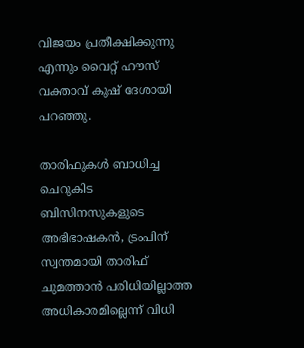വിജയം പ്രതീക്ഷിക്കുന്നു എന്നും വൈറ്റ് ഹൗസ് വക്താവ് കുഷ് ദേശായി പറഞ്ഞു.

താരിഫുകള്‍ ബാധിച്ച ചെറുകിട ബിസിനസുകളുടെ അഭിഭാഷകന്‍, ട്രംപിന് സ്വന്തമായി താരിഫ് ചുമത്താന്‍ പരിധിയില്ലാത്ത അധികാരമില്ലെന്ന് വിധി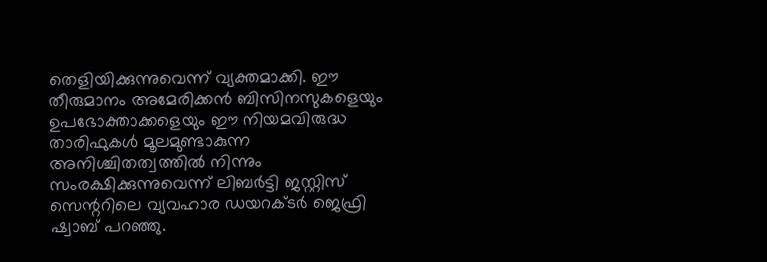തെളിയിക്കുന്നുവെന്ന് വ്യക്തമാക്കി. ഈ തീരുമാനം അമേരിക്കന്‍ ബിസിനസുകളെയും ഉപഭോക്താക്കളെയും ഈ നിയമവിരുദ്ധ താരിഫുകള്‍ മൂലമുണ്ടാകുന്ന അനിശ്ചിതത്വത്തില്‍ നിന്നും സംരക്ഷിക്കുന്നുവെന്ന് ലിബര്‍ട്ടി ജസ്റ്റിസ് സെന്ററിലെ വ്യവഹാര ഡയറക്ടര്‍ ജെഫ്രി ഷ്വാബ് പറഞ്ഞു.